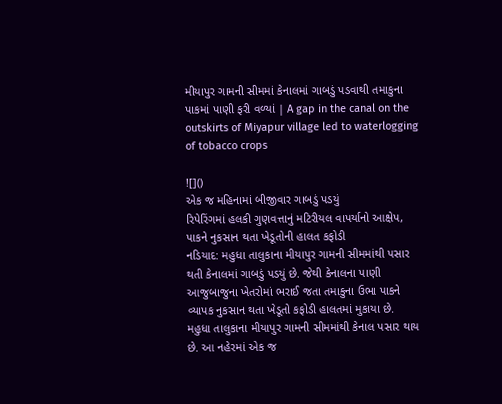મીયાપુર ગામની સીમમાં કેનાલમાં ગાબડું પડવાથી તમાકુના પાકમાં પાણી ફરી વળ્યાં | A gap in the canal on the outskirts of Miyapur village led to waterlogging of tobacco crops

![]()
એક જ મહિનામાં બીજીવાર ગાબડું પડયું
રિપેરિંગમાં હલકી ગુણવત્તાનું મટિરીયલ વાપર્યાનો આક્ષેપ, પાકને નુકસાન થતા ખેડૂતોની હાલત કફોડી
નડિયાદ: મહુધા તાલુકાના મીયાપુર ગામની સીમમાંથી પસાર થતી કેનાલમાં ગાબડું પડયું છે. જેથી કેનાલના પાણી આજુબાજુના ખેતરોમાં ભરાઈ જતા તમાકુના ઉભા પાકને વ્યાપક નુકસાન થતા ખેડૂતો કફોડી હાલતમાં મુકાયા છે.
મહુધા તાલુકાના મીયાપુર ગામની સીમમાંથી કેનાલ પસાર થાય છે. આ નહેરમાં એક જ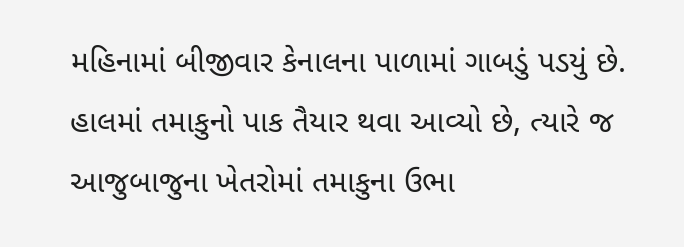મહિનામાં બીજીવાર કેનાલના પાળામાં ગાબડું પડયું છે. હાલમાં તમાકુનો પાક તૈયાર થવા આવ્યો છે, ત્યારે જ આજુબાજુના ખેતરોમાં તમાકુના ઉભા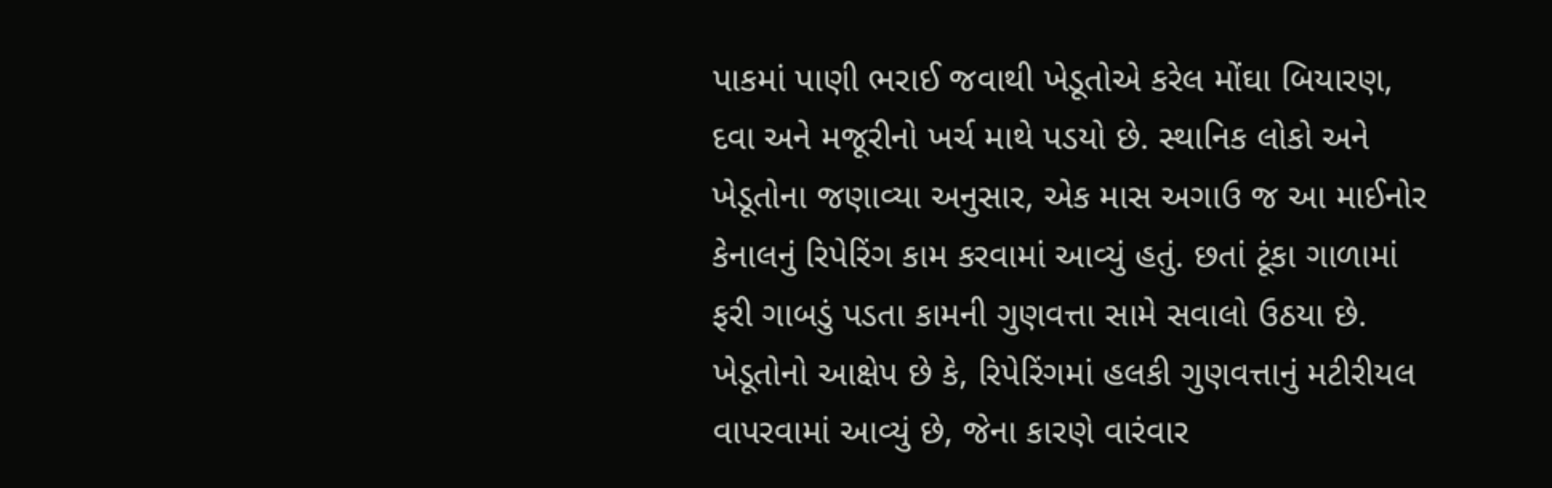પાકમાં પાણી ભરાઈ જવાથી ખેડૂતોએ કરેલ મોંઘા બિયારણ, દવા અને મજૂરીનો ખર્ચ માથે પડયો છે. સ્થાનિક લોકો અને ખેડૂતોના જણાવ્યા અનુસાર, એક માસ અગાઉ જ આ માઈનોર કેનાલનું રિપેરિંગ કામ કરવામાં આવ્યું હતું. છતાં ટૂંકા ગાળામાં ફરી ગાબડું પડતા કામની ગુણવત્તા સામે સવાલો ઉઠયા છે. ખેડૂતોનો આક્ષેપ છે કે, રિપેરિંગમાં હલકી ગુણવત્તાનું મટીરીયલ વાપરવામાં આવ્યું છે, જેના કારણે વારંવાર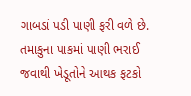ગાબડાં પડી પાણી ફરી વળે છે. તમાકુના પાકમાં પાણી ભરાઈ જવાથી ખેડૂતોને આથક ફટકો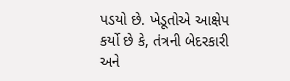પડયો છે. ખેડૂતોએ આક્ષેપ કર્યો છે કે, તંત્રની બેદરકારી અને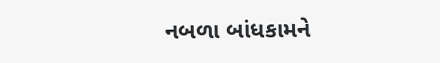નબળા બાંધકામને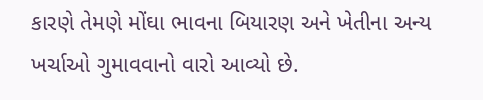કારણે તેમણે મોંઘા ભાવના બિયારણ અને ખેતીના અન્ય ખર્ચાઓ ગુમાવવાનો વારો આવ્યો છે.